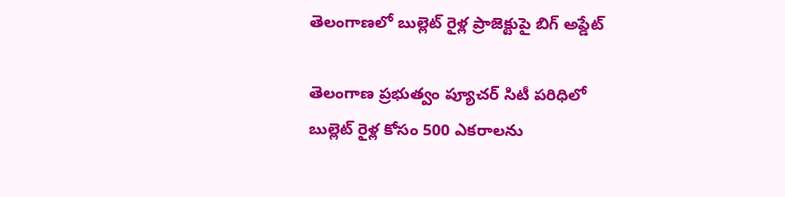తెలంగాణలో బుల్లెట్ రైళ్ల ప్రాజెక్టుపై బిగ్ అప్డేట్

తెలంగాణ ప్రభుత్వం ప్యూచర్ సిటీ పరిధిలో బుల్లెట్ రైళ్ల కోసం 500 ఎకరాలను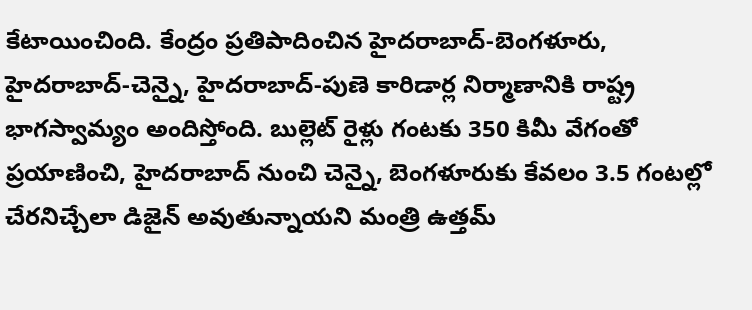కేటాయించింది. కేంద్రం ప్రతిపాదించిన హైదరాబాద్‑బెంగళూరు, హైదరాబాద్‑చెన్నై, హైదరాబాద్‑పుణె కారిడార్ల నిర్మాణానికి రాష్ట్ర భాగస్వామ్యం అందిస్తోంది. బుల్లెట్ రైళ్లు గంటకు 350 కిమీ వేగంతో ప్రయాణించి, హైదరాబాద్ నుంచి చెన్నై, బెంగళూరుకు కేవలం 3.5 గంటల్లో చేరనిచ్చేలా డిజైన్ అవుతున్నాయని మంత్రి ఉత్తమ్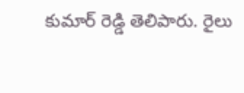కుమార్ రెడ్డి తెలిపారు. రైలు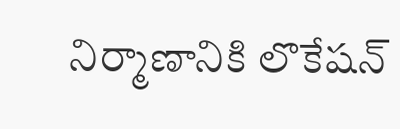నిర్మాణానికి లొకేషన్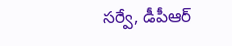సర్వే, డీపీఆర్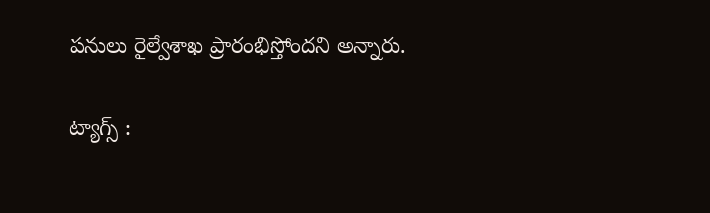పనులు రైల్వేశాఖ ప్రారంభిస్తోందని అన్నారు.

ట్యాగ్స్ :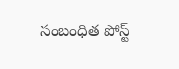సంబంధిత పోస్ట్